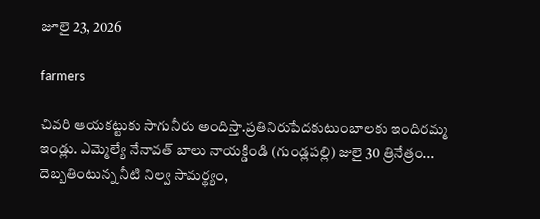జూలై 23, 2026

farmers

చివరి ఆయకట్టుకు సాగునీరు అందిస్తా.ప్రతినిరుపేదకుటుంబాలకు ఇందిరమ్మ ఇండ్లు. ఎమ్మెల్యే నేనావత్ బాలు నాయక్డిండి (గుండ్లపల్లి) జులై 30 త్రినేత్రం...
దెబ్బతింటున్న నీటి నిల్వ సామర్థ్యం,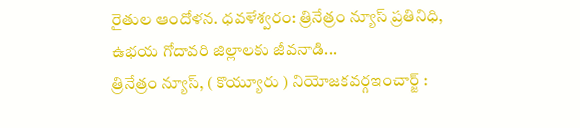రైతుల ఆందోళన. ధవళేశ్వరం: త్రినేత్రం న్యూస్ ప్రతినిధి, ఉభయ గోదావరి జిల్లాలకు జీవనాడి...
త్రినేత్రం న్యూస్, ( కొయ్యూరు ) నియోజకవర్గఇంచార్జ్ :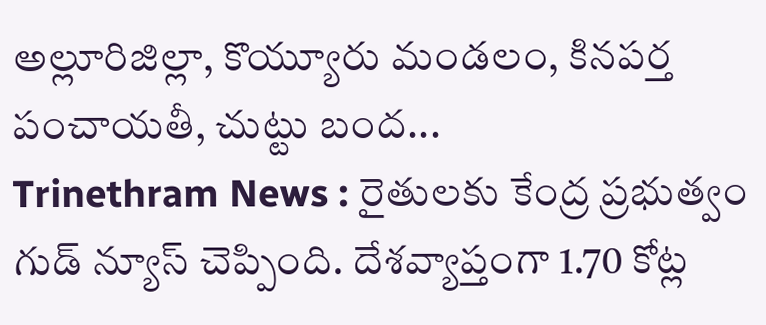అల్లూరిజిల్లా, కొయ్యూరు మండలం, కినపర్త పంచాయతీ, చుట్టు బంద...
Trinethram News : రైతులకు కేంద్ర ప్రభుత్వం గుడ్ న్యూస్ చెప్పింది. దేశవ్యాప్తంగా 1.70 కోట్ల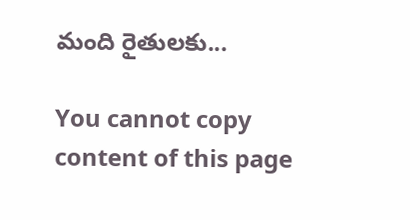మంది రైతులకు...

You cannot copy content of this page